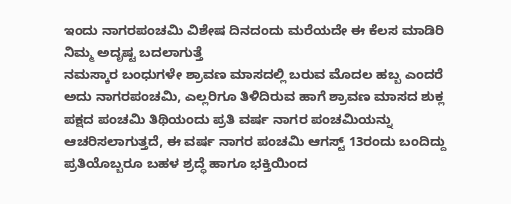ಇಂದು ನಾಗರಪಂಚಮಿ ವಿಶೇಷ ದಿನದಂದು ಮರೆಯದೇ ಈ ಕೆಲಸ ಮಾಡಿರಿ ನಿಮ್ಮ ಅದೃಷ್ಟ ಬದಲಾಗುತ್ತೆ
ನಮಸ್ಕಾರ ಬಂಧುಗಳೇ ಶ್ರಾವಣ ಮಾಸದಲ್ಲಿ ಬರುವ ಮೊದಲ ಹಬ್ಬ ಎಂದರೆ ಅದು ನಾಗರಪಂಚಮಿ, ಎಲ್ಲರಿಗೂ ತಿಳಿದಿರುವ ಹಾಗೆ ಶ್ರಾವಣ ಮಾಸದ ಶುಕ್ಲ ಪಕ್ಷದ ಪಂಚಮಿ ತಿಥಿಯಂದು ಪ್ರತಿ ವರ್ಷ ನಾಗರ ಪಂಚಮಿಯನ್ನು ಆಚರಿಸಲಾಗುತ್ತದೆ, ಈ ವರ್ಷ ನಾಗರ ಪಂಚಮಿ ಆಗಸ್ಟ್ 13ರಂದು ಬಂದಿದ್ದು ಪ್ರತಿಯೊಬ್ಬರೂ ಬಹಳ ಶ್ರದ್ಧೆ ಹಾಗೂ ಭಕ್ತಿಯಿಂದ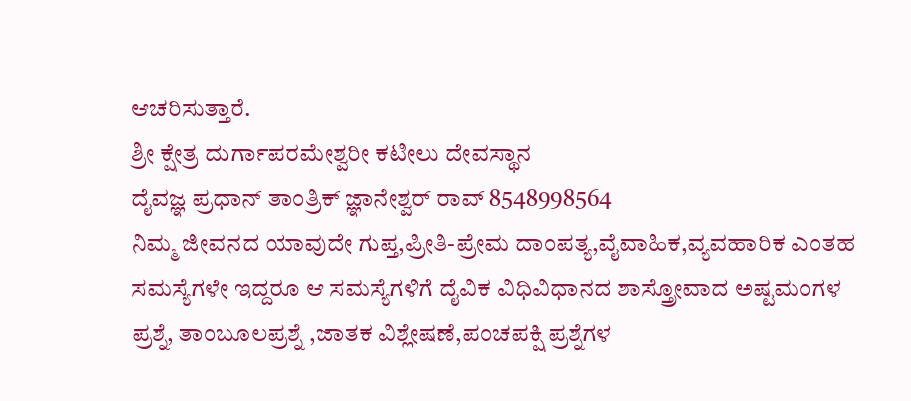ಆಚರಿಸುತ್ತಾರೆ.
ಶ್ರೀ ಕ್ಷೇತ್ರ ದುರ್ಗಾಪರಮೇಶ್ವರೀ ಕಟೀಲು ದೇವಸ್ಥಾನ
ದೈವಜ್ಞ ಪ್ರಧಾನ್ ತಾಂತ್ರಿಕ್ ಜ್ಞಾನೇಶ್ವರ್ ರಾವ್ 8548998564
ನಿಮ್ಮ ಜೀವನದ ಯಾವುದೇ ಗುಪ್ತ,ಪ್ರೀತಿ-ಪ್ರೇಮ ದಾಂಪತ್ಯ,ವೈವಾಹಿಕ,ವ್ಯವಹಾರಿಕ ಎಂತಹ ಸಮಸ್ಯೆಗಳೇ ಇದ್ದರೂ ಆ ಸಮಸ್ಯೆಗಳಿಗೆ ದೈವಿಕ ವಿಧಿವಿಧಾನದ ಶಾಸ್ತ್ರೋವಾದ ಅಷ್ಟಮಂಗಳ ಪ್ರಶ್ನೆ, ತಾಂಬೂಲಪ್ರಶ್ನೆ ,ಜಾತಕ ವಿಶ್ಲೇಷಣೆ,ಪಂಚಪಕ್ಷಿ ಪ್ರಶ್ನೆಗಳ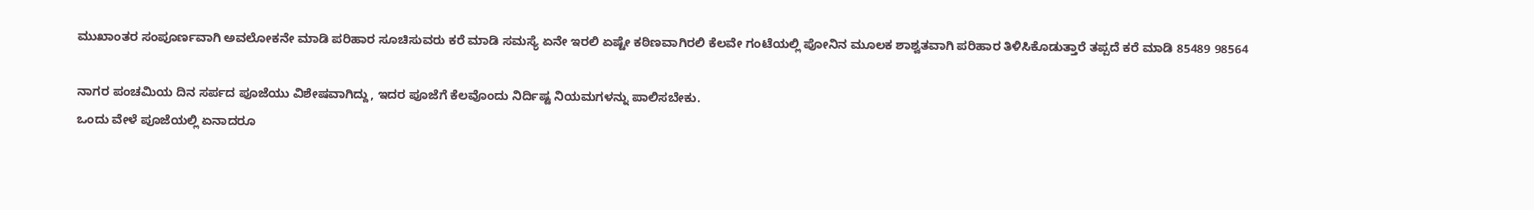ಮುಖಾಂತರ ಸಂಪೂರ್ಣವಾಗಿ ಅವಲೋಕನೇ ಮಾಡಿ ಪರಿಹಾರ ಸೂಚಿಸುವರು ಕರೆ ಮಾಡಿ ಸಮಸ್ಯೆ ಏನೇ ಇರಲಿ ಏಷ್ಟೇ ಕಠಿಣವಾಗಿರಲಿ ಕೆಲವೇ ಗಂಟೆಯಲ್ಲಿ ಪೋನಿನ ಮೂಲಕ ಶಾಶ್ವತವಾಗಿ ಪರಿಹಾರ ತಿಳಿಸಿಕೊಡುತ್ತಾರೆ ತಪ್ಪದೆ ಕರೆ ಮಾಡಿ 85489 98564

ನಾಗರ ಪಂಚಮಿಯ ದಿನ ಸರ್ಪದ ಪೂಜೆಯು ವಿಶೇಷವಾಗಿದ್ದು, ಇದರ ಪೂಜೆಗೆ ಕೆಲವೊಂದು ನಿರ್ದಿಷ್ಟ ನಿಯಮಗಳನ್ನು ಪಾಲಿಸಬೇಕು.
ಒಂದು ವೇಳೆ ಪೂಜೆಯಲ್ಲಿ ಏನಾದರೂ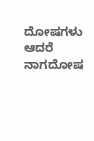ದೋಷಗಳು ಆದರೆ ನಾಗದೋಷ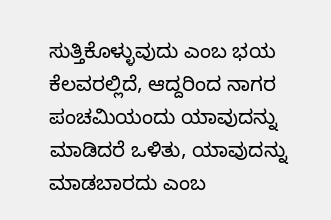ಸುತ್ತಿಕೊಳ್ಳುವುದು ಎಂಬ ಭಯ ಕೆಲವರಲ್ಲಿದೆ, ಆದ್ದರಿಂದ ನಾಗರ ಪಂಚಮಿಯಂದು ಯಾವುದನ್ನು ಮಾಡಿದರೆ ಒಳಿತು, ಯಾವುದನ್ನು ಮಾಡಬಾರದು ಎಂಬ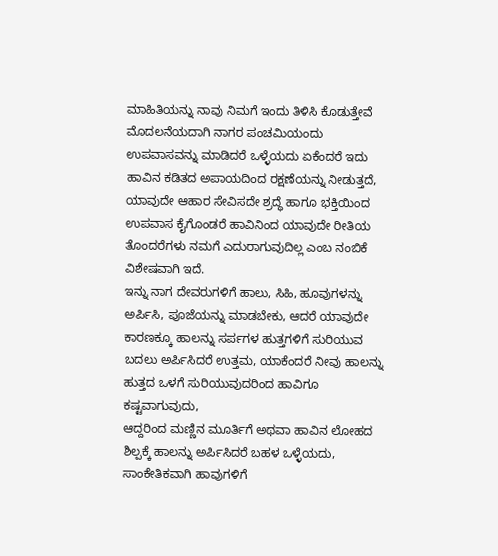ಮಾಹಿತಿಯನ್ನು ನಾವು ನಿಮಗೆ ಇಂದು ತಿಳಿಸಿ ಕೊಡುತ್ತೇವೆ
ಮೊದಲನೆಯದಾಗಿ ನಾಗರ ಪಂಚಮಿಯಂದು ಉಪವಾಸವನ್ನು ಮಾಡಿದರೆ ಒಳ್ಳೆಯದು ಏಕೆಂದರೆ ಇದು ಹಾವಿನ ಕಡಿತದ ಅಪಾಯದಿಂದ ರಕ್ಷಣೆಯನ್ನು ನೀಡುತ್ತದೆ,
ಯಾವುದೇ ಆಹಾರ ಸೇವಿಸದೇ ಶ್ರದ್ಧೆ ಹಾಗೂ ಭಕ್ತಿಯಿಂದ ಉಪವಾಸ ಕೈಗೊಂಡರೆ ಹಾವಿನಿಂದ ಯಾವುದೇ ರೀತಿಯ ತೊಂದರೆಗಳು ನಮಗೆ ಎದುರಾಗುವುದಿಲ್ಲ ಎಂಬ ನಂಬಿಕೆ ವಿಶೇಷವಾಗಿ ಇದೆ.
ಇನ್ನು ನಾಗ ದೇವರುಗಳಿಗೆ ಹಾಲು, ಸಿಹಿ, ಹೂವುಗಳನ್ನು ಅರ್ಪಿಸಿ, ಪೂಜೆಯನ್ನು ಮಾಡಬೇಕು, ಆದರೆ ಯಾವುದೇ ಕಾರಣಕ್ಕೂ ಹಾಲನ್ನು ಸರ್ಪಗಳ ಹುತ್ತಗಳಿಗೆ ಸುರಿಯುವ ಬದಲು ಅರ್ಪಿಸಿದರೆ ಉತ್ತಮ, ಯಾಕೆಂದರೆ ನೀವು ಹಾಲನ್ನು ಹುತ್ತದ ಒಳಗೆ ಸುರಿಯುವುದರಿಂದ ಹಾವಿಗೂ ಕಷ್ಟವಾಗುವುದು,
ಆದ್ದರಿಂದ ಮಣ್ಣಿನ ಮೂರ್ತಿಗೆ ಅಥವಾ ಹಾವಿನ ಲೋಹದ ಶಿಲ್ಪಕ್ಕೆ ಹಾಲನ್ನು ಅರ್ಪಿಸಿದರೆ ಬಹಳ ಒಳ್ಳೆಯದು, ಸಾಂಕೇತಿಕವಾಗಿ ಹಾವುಗಳಿಗೆ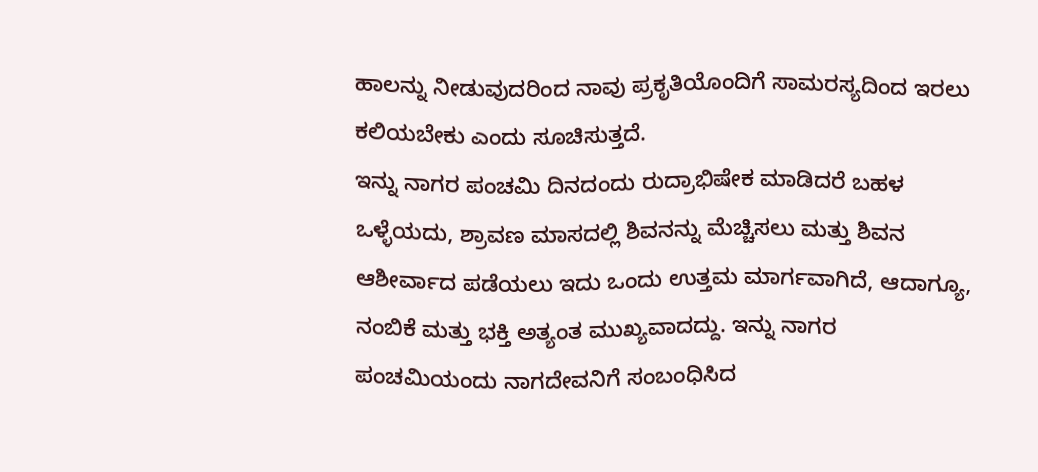ಹಾಲನ್ನು ನೀಡುವುದರಿಂದ ನಾವು ಪ್ರಕೃತಿಯೊಂದಿಗೆ ಸಾಮರಸ್ಯದಿಂದ ಇರಲು ಕಲಿಯಬೇಕು ಎಂದು ಸೂಚಿಸುತ್ತದೆ.
ಇನ್ನು ನಾಗರ ಪಂಚಮಿ ದಿನದಂದು ರುದ್ರಾಭಿಷೇಕ ಮಾಡಿದರೆ ಬಹಳ ಒಳ್ಳೆಯದು, ಶ್ರಾವಣ ಮಾಸದಲ್ಲಿ ಶಿವನನ್ನು ಮೆಚ್ಚಿಸಲು ಮತ್ತು ಶಿವನ ಆಶೀರ್ವಾದ ಪಡೆಯಲು ಇದು ಒಂದು ಉತ್ತಮ ಮಾರ್ಗವಾಗಿದೆ, ಆದಾಗ್ಯೂ,
ನಂಬಿಕೆ ಮತ್ತು ಭಕ್ತಿ ಅತ್ಯಂತ ಮುಖ್ಯವಾದದ್ದು. ಇನ್ನು ನಾಗರ ಪಂಚಮಿಯಂದು ನಾಗದೇವನಿಗೆ ಸಂಬಂಧಿಸಿದ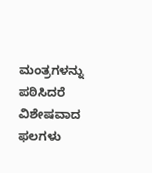ಮಂತ್ರಗಳನ್ನು ಪಠಿಸಿದರೆ ವಿಶೇಷವಾದ ಫಲಗಳು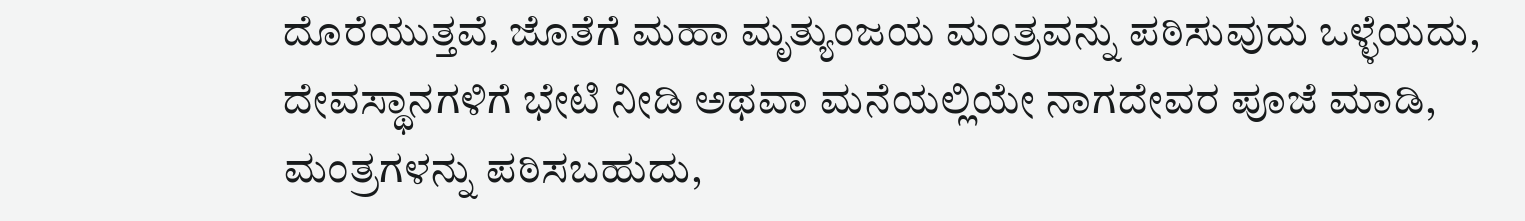ದೊರೆಯುತ್ತವೆ, ಜೊತೆಗೆ ಮಹಾ ಮೃತ್ಯುಂಜಯ ಮಂತ್ರವನ್ನು ಪಠಿಸುವುದು ಒಳ್ಳೆಯದು,
ದೇವಸ್ಥಾನಗಳಿಗೆ ಭೇಟಿ ನೀಡಿ ಅಥವಾ ಮನೆಯಲ್ಲಿಯೇ ನಾಗದೇವರ ಪೂಜೆ ಮಾಡಿ, ಮಂತ್ರಗಳನ್ನು ಪಠಿಸಬಹುದು,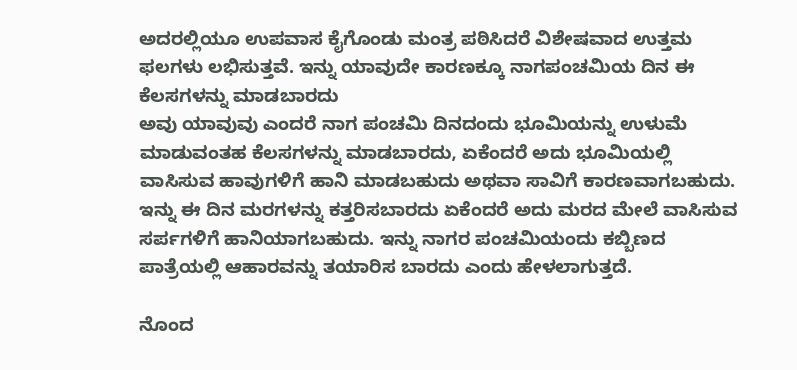ಅದರಲ್ಲಿಯೂ ಉಪವಾಸ ಕೈಗೊಂಡು ಮಂತ್ರ ಪಠಿಸಿದರೆ ವಿಶೇಷವಾದ ಉತ್ತಮ ಫಲಗಳು ಲಭಿಸುತ್ತವೆ. ಇನ್ನು ಯಾವುದೇ ಕಾರಣಕ್ಕೂ ನಾಗಪಂಚಮಿಯ ದಿನ ಈ ಕೆಲಸಗಳನ್ನು ಮಾಡಬಾರದು
ಅವು ಯಾವುವು ಎಂದರೆ ನಾಗ ಪಂಚಮಿ ದಿನದಂದು ಭೂಮಿಯನ್ನು ಉಳುಮೆ ಮಾಡುವಂತಹ ಕೆಲಸಗಳನ್ನು ಮಾಡಬಾರದು, ಏಕೆಂದರೆ ಅದು ಭೂಮಿಯಲ್ಲಿ ವಾಸಿಸುವ ಹಾವುಗಳಿಗೆ ಹಾನಿ ಮಾಡಬಹುದು ಅಥವಾ ಸಾವಿಗೆ ಕಾರಣವಾಗಬಹುದು.
ಇನ್ನು ಈ ದಿನ ಮರಗಳನ್ನು ಕತ್ತರಿಸಬಾರದು ಏಕೆಂದರೆ ಅದು ಮರದ ಮೇಲೆ ವಾಸಿಸುವ ಸರ್ಪಗಳಿಗೆ ಹಾನಿಯಾಗಬಹುದು. ಇನ್ನು ನಾಗರ ಪಂಚಮಿಯಂದು ಕಬ್ಬಿಣದ ಪಾತ್ರೆಯಲ್ಲಿ ಆಹಾರವನ್ನು ತಯಾರಿಸ ಬಾರದು ಎಂದು ಹೇಳಲಾಗುತ್ತದೆ.

ನೊಂದ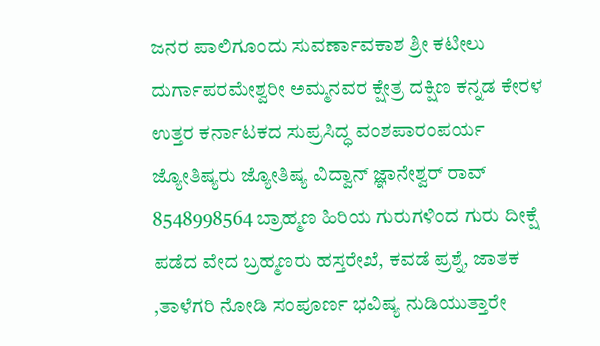ಜನರ ಪಾಲಿಗೂಂದು ಸುವರ್ಣಾವಕಾಶ ಶ್ರೀ ಕಟೀಲು ದುರ್ಗಾಪರಮೇಶ್ವರೀ ಅಮ್ಮನವರ ಕ್ಷೇತ್ರ ದಕ್ಷಿಣ ಕನ್ನಡ ಕೇರಳ ಉತ್ತರ ಕರ್ನಾಟಕದ ಸುಪ್ರಸಿದ್ಧ ವಂಶಪಾರಂಪರ್ಯ ಜ್ಯೋತಿಷ್ಯರು ಜ್ಯೋತಿಷ್ಯ ವಿದ್ವಾನ್ ಜ್ಞಾನೇಶ್ವರ್ ರಾವ್ 8548998564 ಬ್ರಾಹ್ಮಣ ಹಿರಿಯ ಗುರುಗಳಿಂದ ಗುರು ದೀಕ್ಷೆ ಪಡೆದ ವೇದ ಬ್ರಹ್ಮಣರು ಹಸ್ತರೇಖೆ, ಕವಡೆ ಪ್ರಶ್ನೆ, ಜಾತಕ ,ತಾಳೆಗರಿ ನೋಡಿ ಸಂಪೂರ್ಣ ಭವಿಷ್ಯ ನುಡಿಯುತ್ತಾರೇ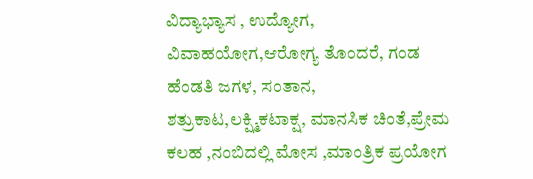ವಿದ್ಯಾಭ್ಯಾಸ , ಉದ್ಯೋಗ, ವಿವಾಹಯೋಗ,ಆರೋಗ್ಯ ತೊಂದರೆ, ಗಂಡ ಹೆಂಡತಿ ಜಗಳ, ಸಂತಾನ, ಶತ್ರುಕಾಟ,ಲಕ್ಷ್ಮಿಕಟಾಕ್ಷ, ಮಾನಸಿಕ ಚಿಂತೆ,ಪ್ರೇಮ ಕಲಹ ,ನಂಬಿದಲ್ಲಿ ಮೋಸ ,ಮಾಂತ್ರಿಕ ಪ್ರಯೋಗ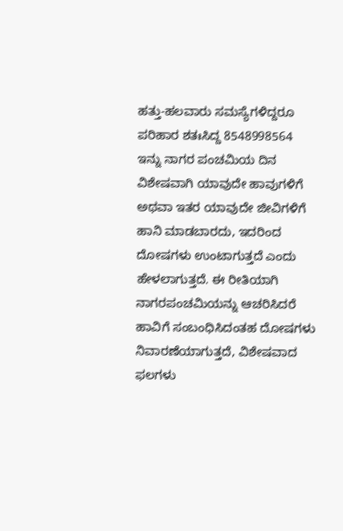ಹತ್ತು-ಹಲವಾರು ಸಮಸ್ಯೆಗಳಿದ್ದರೂ ಪರಿಹಾರ ಶತಃಸಿದ್ದ 8548998564
ಇನ್ನು ನಾಗರ ಪಂಚಮಿಯ ದಿನ ವಿಶೇಷವಾಗಿ ಯಾವುದೇ ಹಾವುಗಳಿಗೆ ಅಥವಾ ಇತರ ಯಾವುದೇ ಜೀವಿಗಳಿಗೆ ಹಾನಿ ಮಾಡಬಾರದು, ಇದರಿಂದ ದೋಷಗಳು ಉಂಟಾಗುತ್ತದೆ ಎಂದು ಹೇಳಲಾಗುತ್ತದೆ. ಈ ರೀತಿಯಾಗಿ ನಾಗರಪಂಚಮಿಯನ್ನು ಆಚರಿಸಿದರೆ ಹಾವಿಗೆ ಸಂಬಂಧಿಸಿದಂತಹ ದೋಷಗಳು ನಿವಾರಣೆಯಾಗುತ್ತದೆ, ವಿಶೇಷವಾದ ಫಲಗಳು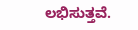ಲಭಿಸುತ್ತವೆ.